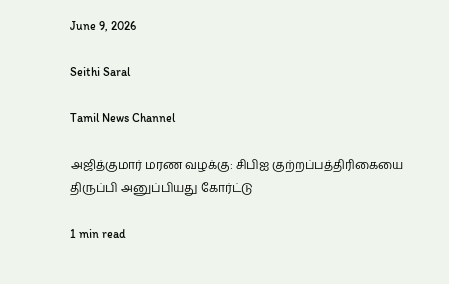June 9, 2026

Seithi Saral

Tamil News Channel

அஜித்குமார் மரண வழக்கு: சிபிஐ குற்றப்பத்திரிகையை திருப்பி அனுப்பியது கோர்ட்டு

1 min read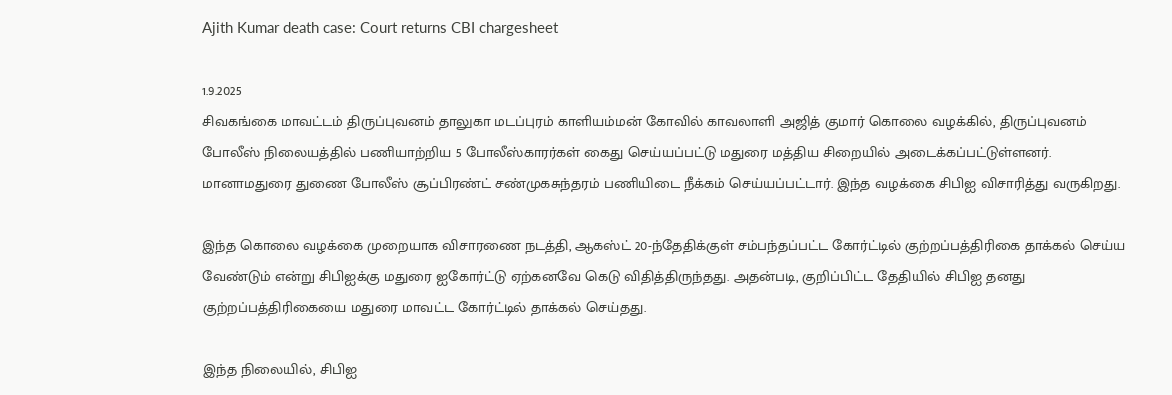Ajith Kumar death case: Court returns CBI chargesheet

1.9.2025
சிவகங்கை மாவட்டம் திருப்புவனம் தாலுகா மடப்புரம் காளியம்மன் கோவில் காவலாளி அஜித் குமார் கொலை வழக்கில், திருப்புவனம் போலீஸ் நிலையத்தில் பணியாற்றிய 5 போலீஸ்காரர்கள் கைது செய்யப்பட்டு மதுரை மத்திய சிறையில் அடைக்கப்பட்டுள்ளனர். மானாமதுரை துணை போலீஸ் சூப்பிரண்ட் சண்முகசுந்தரம் பணியிடை நீக்கம் செய்யப்பட்டார். இந்த வழக்கை சிபிஐ விசாரித்து வருகிறது.

இந்த கொலை வழக்கை முறையாக விசாரணை நடத்தி, ஆகஸ்ட் 20-ந்தேதிக்குள் சம்பந்தப்பட்ட கோர்ட்டில் குற்றப்பத்திரிகை தாக்கல் செய்ய வேண்டும் என்று சிபிஐக்கு மதுரை ஐகோர்ட்டு ஏற்கனவே கெடு விதித்திருந்தது. அதன்படி, குறிப்பிட்ட தேதியில் சிபிஐ தனது குற்றப்பத்திரிகையை மதுரை மாவட்ட கோர்ட்டில் தாக்கல் செய்தது.

இந்த நிலையில், சிபிஐ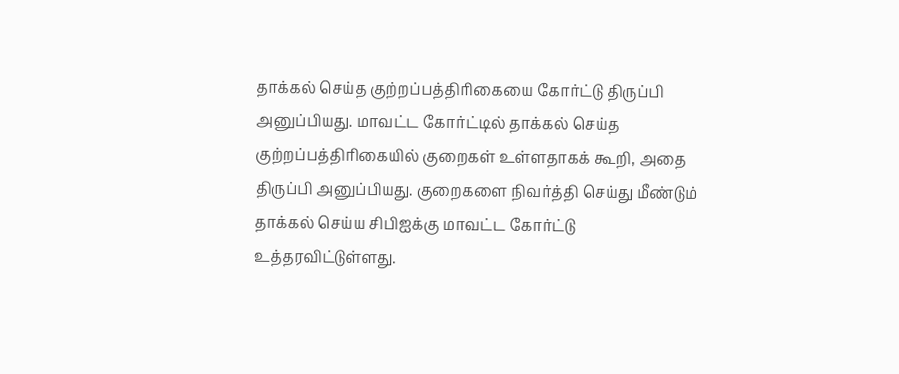தாக்கல் செய்த குற்றப்பத்திரிகையை கோர்ட்டு திருப்பி அனுப்பியது. மாவட்ட கோர்ட்டில் தாக்கல் செய்த குற்றப்பத்திரிகையில் குறைகள் உள்ளதாகக் கூறி, அதை திருப்பி அனுப்பியது. குறைகளை நிவர்த்தி செய்து மீண்டும் தாக்கல் செய்ய சிபிஐக்கு மாவட்ட கோர்ட்டு உத்தரவிட்டுள்ளது.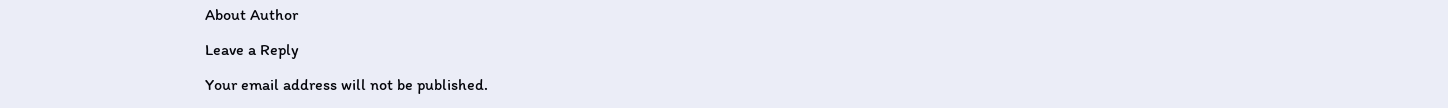About Author

Leave a Reply

Your email address will not be published.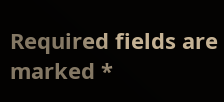Required fields are marked *